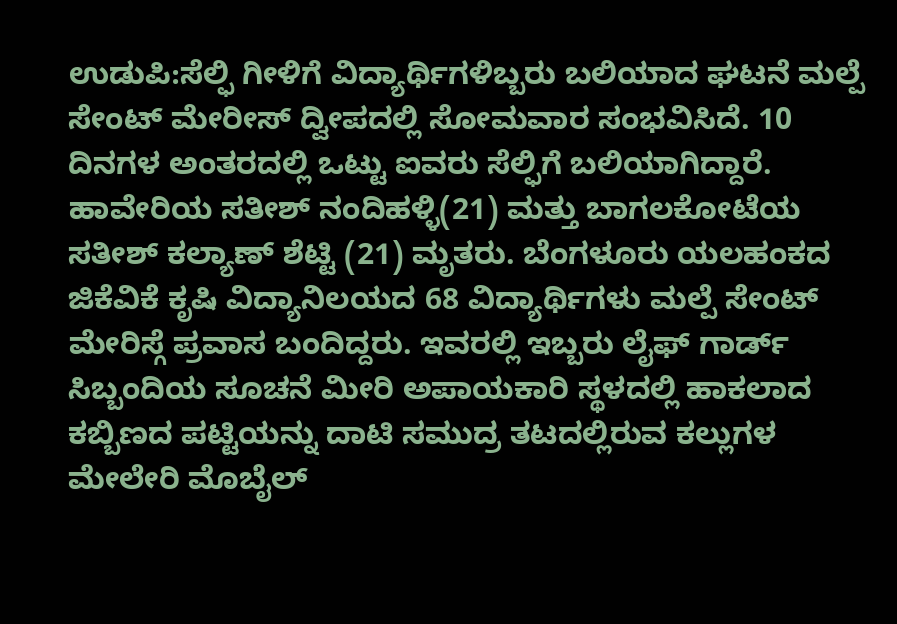ಉಡುಪಿ:ಸೆಲ್ಫಿ ಗೀಳಿಗೆ ವಿದ್ಯಾರ್ಥಿಗಳಿಬ್ಬರು ಬಲಿಯಾದ ಘಟನೆ ಮಲ್ಪೆ ಸೇಂಟ್ ಮೇರೀಸ್ ದ್ವೀಪದಲ್ಲಿ ಸೋಮವಾರ ಸಂಭವಿಸಿದೆ. 10 ದಿನಗಳ ಅಂತರದಲ್ಲಿ ಒಟ್ಟು ಐವರು ಸೆಲ್ಫಿಗೆ ಬಲಿಯಾಗಿದ್ದಾರೆ.
ಹಾವೇರಿಯ ಸತೀಶ್ ನಂದಿಹಳ್ಳಿ(21) ಮತ್ತು ಬಾಗಲಕೋಟೆಯ ಸತೀಶ್ ಕಲ್ಯಾಣ್ ಶೆಟ್ಟಿ (21) ಮೃತರು. ಬೆಂಗಳೂರು ಯಲಹಂಕದ ಜಿಕೆವಿಕೆ ಕೃಷಿ ವಿದ್ಯಾನಿಲಯದ 68 ವಿದ್ಯಾರ್ಥಿಗಳು ಮಲ್ಪೆ ಸೇಂಟ್ ಮೇರಿಸ್ಗೆ ಪ್ರವಾಸ ಬಂದಿದ್ದರು. ಇವರಲ್ಲಿ ಇಬ್ಬರು ಲೈಫ್ ಗಾರ್ಡ್ ಸಿಬ್ಬಂದಿಯ ಸೂಚನೆ ಮೀರಿ ಅಪಾಯಕಾರಿ ಸ್ಥಳದಲ್ಲಿ ಹಾಕಲಾದ ಕಬ್ಬಿಣದ ಪಟ್ಟಿಯನ್ನು ದಾಟಿ ಸಮುದ್ರ ತಟದಲ್ಲಿರುವ ಕಲ್ಲುಗಳ ಮೇಲೇರಿ ಮೊಬೈಲ್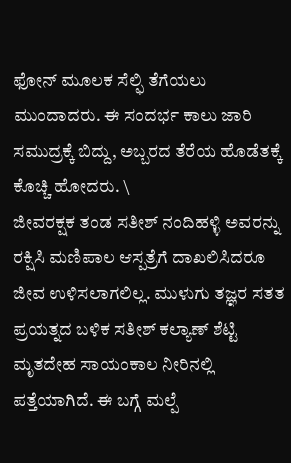ಫೋನ್ ಮೂಲಕ ಸೆಲ್ಫಿ ತೆಗೆಯಲು ಮುಂದಾದರು. ಈ ಸಂದರ್ಭ ಕಾಲು ಜಾರಿ ಸಮುದ್ರಕ್ಕೆ ಬಿದ್ದು, ಅಬ್ಬರದ ತೆರೆಯ ಹೊಡೆತಕ್ಕೆ ಕೊಚ್ಚಿ ಹೋದರು. \
ಜೀವರಕ್ಷಕ ತಂಡ ಸತೀಶ್ ನಂದಿಹಳ್ಳಿ ಅವರನ್ನು ರಕ್ಷಿಸಿ ಮಣಿಪಾಲ ಆಸ್ಪತ್ರೆಗೆ ದಾಖಲಿಸಿದರೂ ಜೀವ ಉಳಿಸಲಾಗಲಿಲ್ಲ. ಮುಳುಗು ತಜ್ಞರ ಸತತ ಪ್ರಯತ್ನದ ಬಳಿಕ ಸತೀಶ್ ಕಲ್ಯಾಣ್ ಶೆಟ್ಟಿ ಮೃತದೇಹ ಸಾಯಂಕಾಲ ನೀರಿನಲ್ಲಿ ಪತ್ತೆಯಾಗಿದೆ. ಈ ಬಗ್ಗೆ ಮಲ್ಪೆ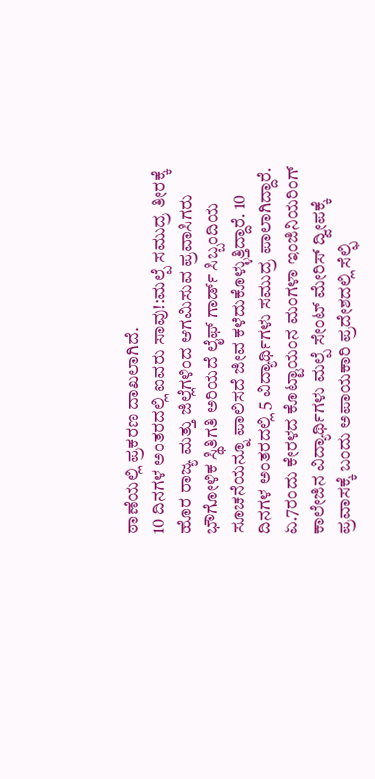ಠಾಣೆಯಲ್ಲಿ ಪ್ರಕರಣ ದಾಖಲಾಗಿದೆ.
10 ದಿನಗಳ ಅಂತರದಲ್ಲಿ ಐವರು ಸಾವು!:ಮಲ್ಪೆ ಸಮುದ್ರ ತೀರಕ್ಕೆ ಹೊರ ರಾಜ್ಯ ಮತ್ತು ಜಿಲ್ಲೆಗಳಿಂದ ಆಗಮಿಸುವ ಪ್ರವಾಸಿಗರು ಭೌಗೋಳಿಕ ಸ್ಥಿತಿಗತಿ ಅರಿಯದೆ ಲೈಫ್ ಗಾರ್ಡ್ ಸಿಬ್ಬಂದಿಯ ಸೂಚನೆಯನ್ನೂ ಪಾಲಿಸದೆ ಜೀವ ಕಳೆದುಕೊಳ್ಳುತ್ತಿದ್ದಾರೆ. 10 ದಿನಗಳ ಅಂತರದಲ್ಲಿ 5 ವಿದ್ಯಾರ್ಥಿಗಳು ಸಮುದ್ರ ಪಾಲಾಗಿದ್ದಾರೆ. ಏ.7ರಂದು ಕೇರಳದ ಕೊಟ್ಟಾಯಂನ ಮಂಗಳಾ ಇಂಜಿನಿಯರಿಂಗ್ ಕಾಲೇಜಿನ ವಿದ್ಯಾರ್ಥಿಗಳು ಮಲ್ಪೆ ಸೇಂಟ್ ಮೇರಿಸ್ ದ್ವೀಪಕ್ಕೆ ಪ್ರವಾಸಕ್ಕೆ ಬಂದು ಅಪಾಯಕಾರಿ ಪ್ರದೇಶದಲ್ಲಿ ಸೆಲ್ಫಿ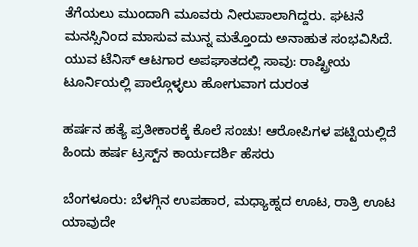ತೆಗೆಯಲು ಮುಂದಾಗಿ ಮೂವರು ನೀರುಪಾಲಾಗಿದ್ದರು. ಘಟನೆ ಮನಸ್ಸಿನಿಂದ ಮಾಸುವ ಮುನ್ನ ಮತ್ತೊಂದು ಅನಾಹುತ ಸಂಭವಿಸಿದೆ.
ಯುವ ಟೆನಿಸ್ ಆಟಗಾರ ಅಪಘಾತದಲ್ಲಿ ಸಾವು: ರಾಷ್ಟ್ರೀಯ ಟೂರ್ನಿಯಲ್ಲಿ ಪಾಲ್ಗೊಳ್ಳಲು ಹೋಗುವಾಗ ದುರಂತ

ಹರ್ಷನ ಹತ್ಯೆ ಪ್ರತೀಕಾರಕ್ಕೆ ಕೊಲೆ ಸಂಚು! ಆರೋಪಿಗಳ ಪಟ್ಟಿಯಲ್ಲಿದೆ ಹಿಂದು ಹರ್ಷ ಟ್ರಸ್ಟ್‌ನ ಕಾರ್ಯದರ್ಶಿ ಹೆಸರು

ಬೆಂಗಳೂರು: ಬೆಳಗ್ಗಿನ ಉಪಹಾರ, ಮಧ್ಯಾಹ್ನದ ಊಟ, ರಾತ್ರಿ ಊಟ ಯಾವುದೇ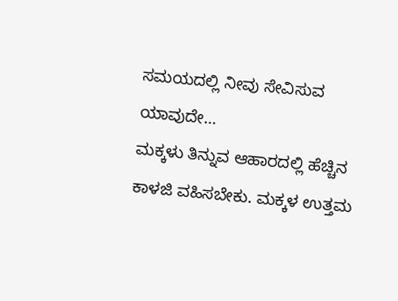ಸಮಯದಲ್ಲಿ ನೀವು ಸೇವಿಸುವ ಯಾವುದೇ…
ಮಕ್ಕಳು ತಿನ್ನುವ ಆಹಾರದಲ್ಲಿ ಹೆಚ್ಚಿನ ಕಾಳಜಿ ವಹಿಸಬೇಕು. ಮಕ್ಕಳ ಉತ್ತಮ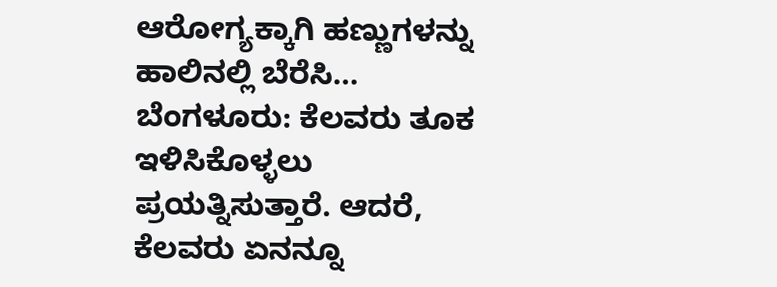ಆರೋಗ್ಯಕ್ಕಾಗಿ ಹಣ್ಣುಗಳನ್ನು ಹಾಲಿನಲ್ಲಿ ಬೆರೆಸಿ…
ಬೆಂಗಳೂರು: ಕೆಲವರು ತೂಕ ಇಳಿಸಿಕೊಳ್ಳಲು ಪ್ರಯತ್ನಿಸುತ್ತಾರೆ. ಆದರೆ, ಕೆಲವರು ಏನನ್ನೂ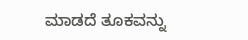ಮಾಡದೆ ತೂಕವನ್ನು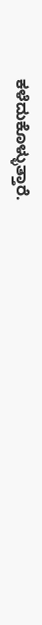ಕಳೆದುಕೊಳ್ಳುತ್ತಾರೆ.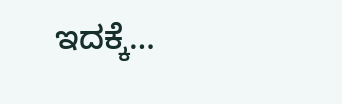ಇದಕ್ಕೆ…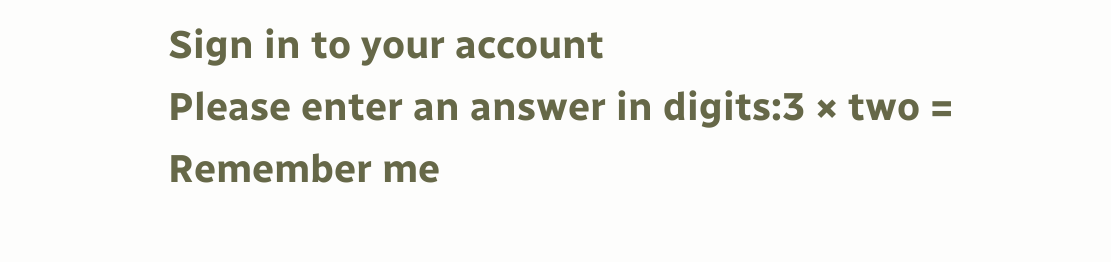Sign in to your account
Please enter an answer in digits:3 × two =
Remember me